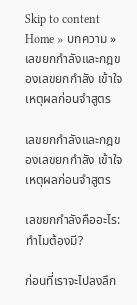Skip to content
Home » บทความ » เลขยกกำลังและกฎของเลขยกกำลัง เข้าใจเหตุผลก่อนจำสูตร

เลขยกกำลังและกฎของเลขยกกำลัง เข้าใจเหตุผลก่อนจำสูตร

เลขยกกำลังคืออะไร: ทำไมต้องมี?

ก่อนที่เราจะไปลงลึก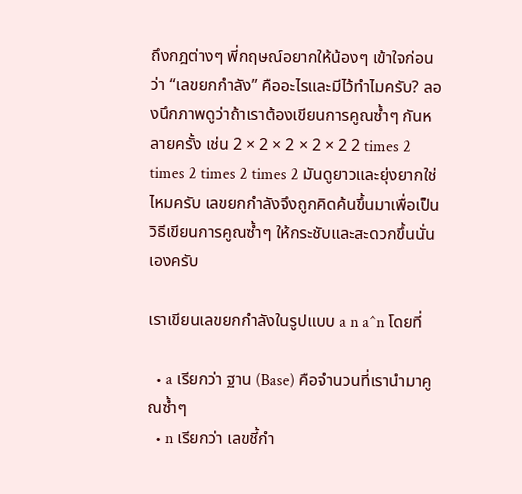ถึงกฎต่างๆ พี่กฤษณ์อยากให้น้องๆ เข้าใจก่อนว่า “เลขยกกำลัง” คืออะไรและมีไว้ทำไมครับ? ลองนึกภาพดูว่าถ้าเราต้องเขียนการคูณซ้ำๆ กันหลายครั้ง เช่น 2 × 2 × 2 × 2 × 2 2 times 2 times 2 times 2 times 2 มันดูยาวและยุ่งยากใช่ไหมครับ เลขยกกำลังจึงถูกคิดค้นขึ้นมาเพื่อเป็นวิธีเขียนการคูณซ้ำๆ ให้กระชับและสะดวกขึ้นนั่นเองครับ

เราเขียนเลขยกกำลังในรูปแบบ a n a^n โดยที่

  • a เรียกว่า ฐาน (Base) คือจำนวนที่เรานำมาคูณซ้ำๆ
  • n เรียกว่า เลขชี้กำ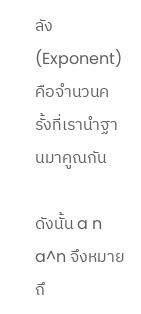ลัง (Exponent) คือจำนวนครั้งที่เรานำฐานมาคูณกัน

ดังนั้น a n a^n จึงหมายถึ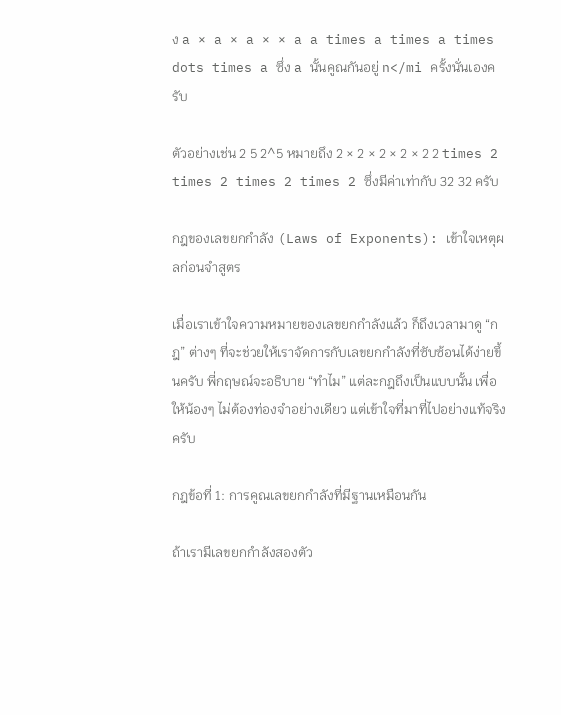ง a × a × a × × a a times a times a times dots times a ซึ่ง a นั้นคูณกันอยู่ n</mi ครั้งนั่นเองครับ

ตัวอย่างเช่น 2 5 2^5 หมายถึง 2 × 2 × 2 × 2 × 2 2 times 2 times 2 times 2 times 2 ซึ่งมีค่าเท่ากับ 32 32 ครับ

กฎของเลขยกกำลัง (Laws of Exponents): เข้าใจเหตุผลก่อนจำสูตร

เมื่อเราเข้าใจความหมายของเลขยกกำลังแล้ว ก็ถึงเวลามาดู “กฎ” ต่างๆ ที่จะช่วยให้เราจัดการกับเลขยกกำลังที่ซับซ้อนได้ง่ายขึ้นครับ พี่กฤษณ์จะอธิบาย “ทำไม” แต่ละกฎถึงเป็นแบบนั้น เพื่อให้น้องๆ ไม่ต้องท่องจำอย่างเดียว แต่เข้าใจที่มาที่ไปอย่างแท้จริงครับ

กฎข้อที่ 1: การคูณเลขยกกำลังที่มีฐานเหมือนกัน

ถ้าเรามีเลขยกกำลังสองตัว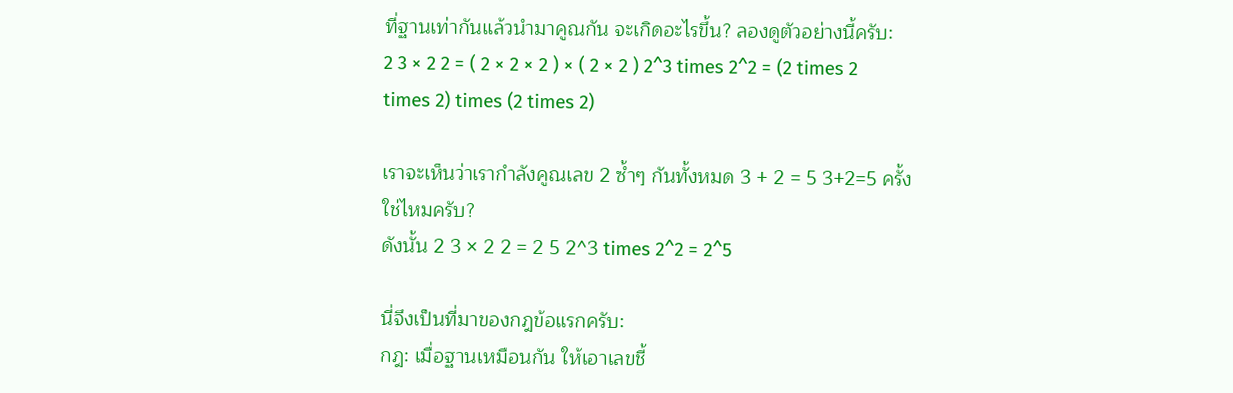ที่ฐานเท่ากันแล้วนำมาคูณกัน จะเกิดอะไรขึ้น? ลองดูตัวอย่างนี้ครับ:
2 3 × 2 2 = ( 2 × 2 × 2 ) × ( 2 × 2 ) 2^3 times 2^2 = (2 times 2 times 2) times (2 times 2)

เราจะเห็นว่าเรากำลังคูณเลข 2 ซ้ำๆ กันทั้งหมด 3 + 2 = 5 3+2=5 ครั้งใช่ไหมครับ?
ดังนั้น 2 3 × 2 2 = 2 5 2^3 times 2^2 = 2^5

นี่จึงเป็นที่มาของกฎข้อแรกครับ:
กฎ: เมื่อฐานเหมือนกัน ให้เอาเลขชี้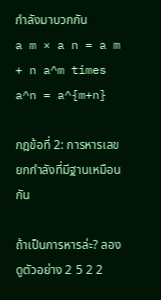กำลังมาบวกกัน
a m × a n = a m + n a^m times a^n = a^{m+n}

กฎข้อที่ 2: การหารเลขยกกำลังที่มีฐานเหมือนกัน

ถ้าเป็นการหารล่ะ? ลองดูตัวอย่าง 2 5 2 2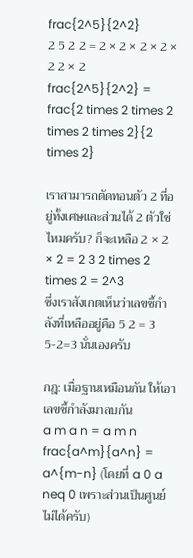frac{2^5}{2^2}
2 5 2 2 = 2 × 2 × 2 × 2 × 2 2 × 2 frac{2^5}{2^2} = frac{2 times 2 times 2 times 2 times 2}{2 times 2}

เราสามารถตัดทอนตัว 2 ที่อยู่ทั้งเศษและส่วนได้ 2 ตัวใช่ไหมครับ? ก็จะเหลือ 2 × 2 × 2 = 2 3 2 times 2 times 2 = 2^3
ซึ่งเราสังเกตเห็นว่าเลขชี้กำลังที่เหลืออยู่คือ 5 2 = 3 5-2=3 นั่นเองครับ

กฎ: เมื่อฐานเหมือนกัน ให้เอาเลขชี้กำลังมาลบกัน
a m a n = a m n frac{a^m}{a^n} = a^{m-n} (โดยที่ a 0 a neq 0 เพราะส่วนเป็นศูนย์ไม่ได้ครับ)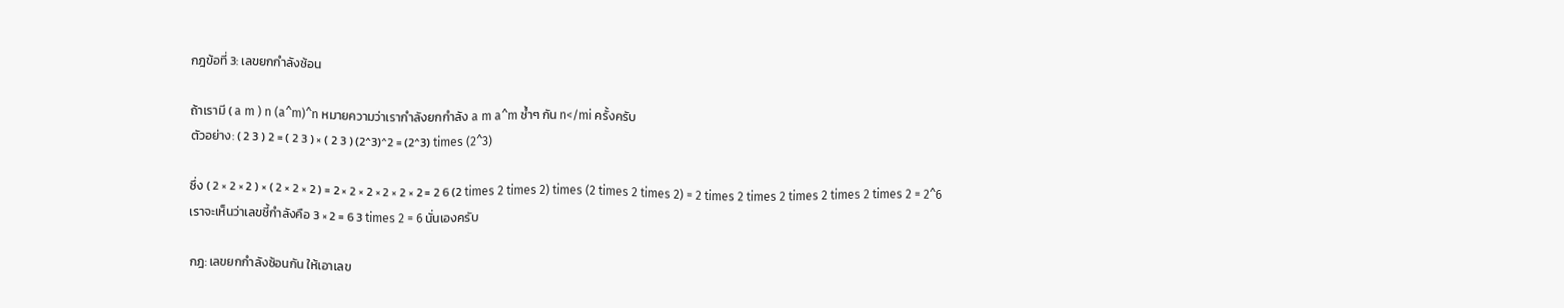กฎข้อที่ 3: เลขยกกำลังซ้อน

ถ้าเรามี ( a m ) n (a^m)^n หมายความว่าเรากำลังยกกำลัง a m a^m ซ้ำๆ กัน n</mi ครั้งครับ
ตัวอย่าง: ( 2 3 ) 2 = ( 2 3 ) × ( 2 3 ) (2^3)^2 = (2^3) times (2^3)

ซึ่ง ( 2 × 2 × 2 ) × ( 2 × 2 × 2 ) = 2 × 2 × 2 × 2 × 2 × 2 = 2 6 (2 times 2 times 2) times (2 times 2 times 2) = 2 times 2 times 2 times 2 times 2 times 2 = 2^6
เราจะเห็นว่าเลขชี้กำลังคือ 3 × 2 = 6 3 times 2 = 6 นั่นเองครับ

กฎ: เลขยกกำลังซ้อนกัน ให้เอาเลข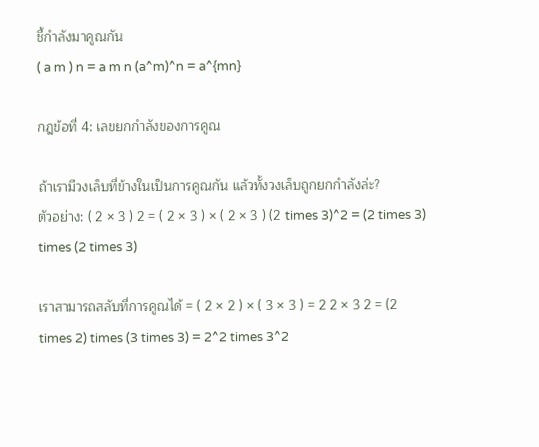ชี้กำลังมาคูณกัน
( a m ) n = a m n (a^m)^n = a^{mn}

กฎข้อที่ 4: เลขยกกำลังของการคูณ

ถ้าเรามีวงเล็บที่ข้างในเป็นการคูณกัน แล้วทั้งวงเล็บถูกยกกำลังล่ะ?
ตัวอย่าง: ( 2 × 3 ) 2 = ( 2 × 3 ) × ( 2 × 3 ) (2 times 3)^2 = (2 times 3) times (2 times 3)

เราสามารถสลับที่การคูณได้ = ( 2 × 2 ) × ( 3 × 3 ) = 2 2 × 3 2 = (2 times 2) times (3 times 3) = 2^2 times 3^2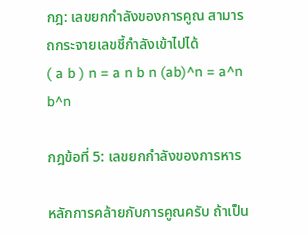กฎ: เลขยกกำลังของการคูณ สามารถกระจายเลขชี้กำลังเข้าไปได้
( a b ) n = a n b n (ab)^n = a^n b^n

กฎข้อที่ 5: เลขยกกำลังของการหาร

หลักการคล้ายกับการคูณครับ ถ้าเป็น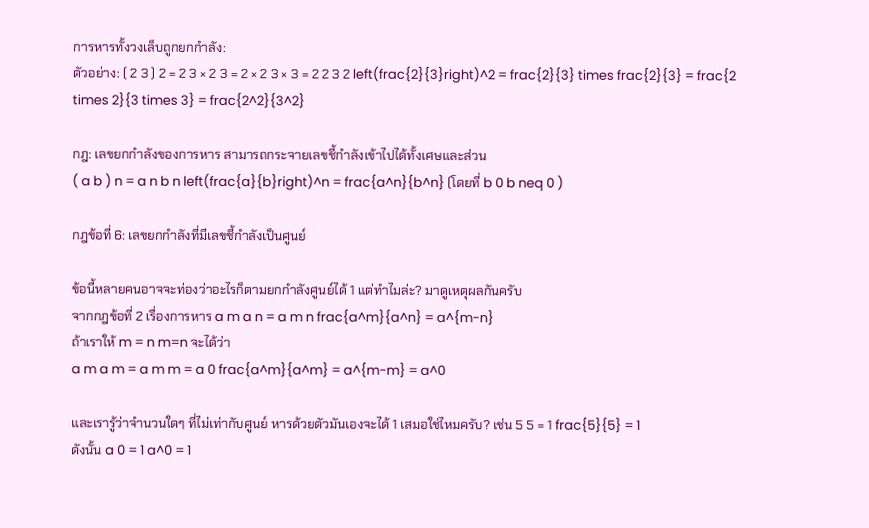การหารทั้งวงเล็บถูกยกกำลัง:
ตัวอย่าง: ( 2 3 ) 2 = 2 3 × 2 3 = 2 × 2 3 × 3 = 2 2 3 2 left(frac{2}{3}right)^2 = frac{2}{3} times frac{2}{3} = frac{2 times 2}{3 times 3} = frac{2^2}{3^2}

กฎ: เลขยกกำลังของการหาร สามารถกระจายเลขชี้กำลังเข้าไปได้ทั้งเศษและส่วน
( a b ) n = a n b n left(frac{a}{b}right)^n = frac{a^n}{b^n} (โดยที่ b 0 b neq 0 )

กฎข้อที่ 6: เลขยกกำลังที่มีเลขชี้กำลังเป็นศูนย์

ข้อนี้หลายคนอาจจะท่องว่าอะไรก็ตามยกกำลังศูนย์ได้ 1 แต่ทำไมล่ะ? มาดูเหตุผลกันครับ
จากกฎข้อที่ 2 เรื่องการหาร a m a n = a m n frac{a^m}{a^n} = a^{m-n}
ถ้าเราให้ m = n m=n จะได้ว่า
a m a m = a m m = a 0 frac{a^m}{a^m} = a^{m-m} = a^0

และเรารู้ว่าจำนวนใดๆ ที่ไม่เท่ากับศูนย์ หารด้วยตัวมันเองจะได้ 1 เสมอใช่ไหมครับ? เช่น 5 5 = 1 frac{5}{5} = 1
ดังนั้น a 0 = 1 a^0 = 1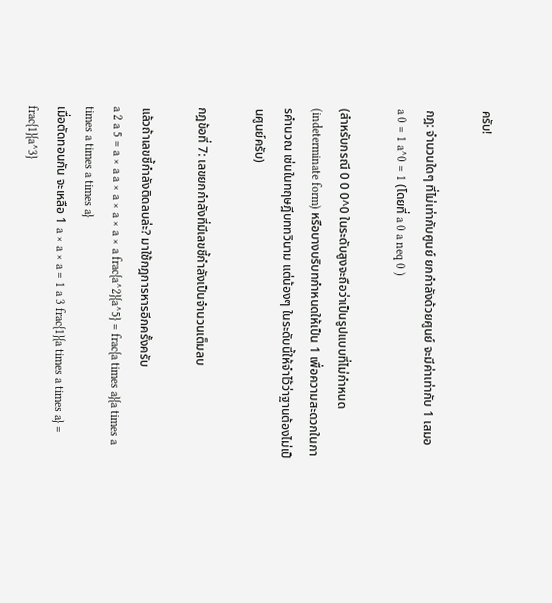ครับ!

กฎ: จำนวนใดๆ ที่ไม่เท่ากับศูนย์ ยกกำลังด้วยศูนย์ จะมีค่าเท่ากับ 1 เสมอ
a 0 = 1 a^0 = 1 (โดยที่ a 0 a neq 0 )

(สำหรับกรณี 0 0 0^0 ในระดับสูงจะถือว่าเป็นรูปแบบที่ไม่กำหนด (indeterminate form) หรือบางบริบทกำหนดให้เป็น 1 เพื่อความสะดวกในการคำนวณ เช่นในทฤษฎีบททวินาม แต่น้องๆ ในระดับนี้ให้จำไว้ว่าฐานต้องไม่เป็นศูนย์ครับ)

กฎข้อที่ 7: เลขยกกำลังที่มีเลขชี้กำลังเป็นจำนวนเต็มลบ

แล้วถ้าเลขชี้กำลังติดลบล่ะ? มาใช้กฎการหารอีกครั้งครับ
a 2 a 5 = a × a a × a × a × a × a frac{a^2}{a^5} = frac{a times a}{a times a times a times a times a}
เมื่อตัดทอนกัน จะเหลือ 1 a × a × a = 1 a 3 frac{1}{a times a times a} = frac{1}{a^3}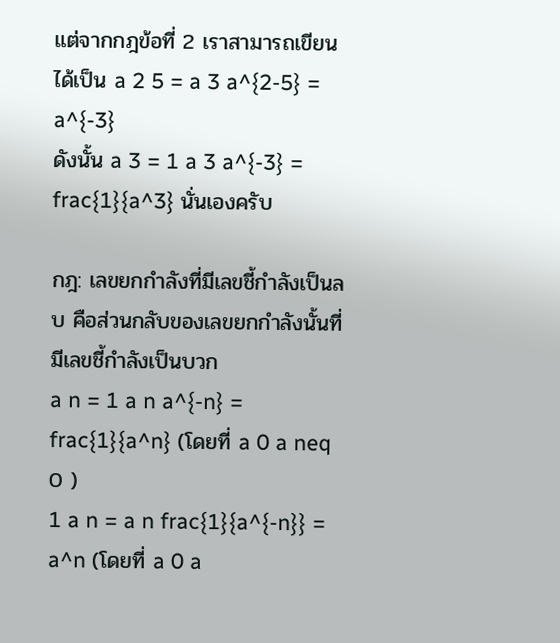แต่จากกฎข้อที่ 2 เราสามารถเขียนได้เป็น a 2 5 = a 3 a^{2-5} = a^{-3}
ดังนั้น a 3 = 1 a 3 a^{-3} = frac{1}{a^3} นั่นเองครับ

กฎ: เลขยกกำลังที่มีเลขชี้กำลังเป็นลบ คือส่วนกลับของเลขยกกำลังนั้นที่มีเลขชี้กำลังเป็นบวก
a n = 1 a n a^{-n} = frac{1}{a^n} (โดยที่ a 0 a neq 0 )
1 a n = a n frac{1}{a^{-n}} = a^n (โดยที่ a 0 a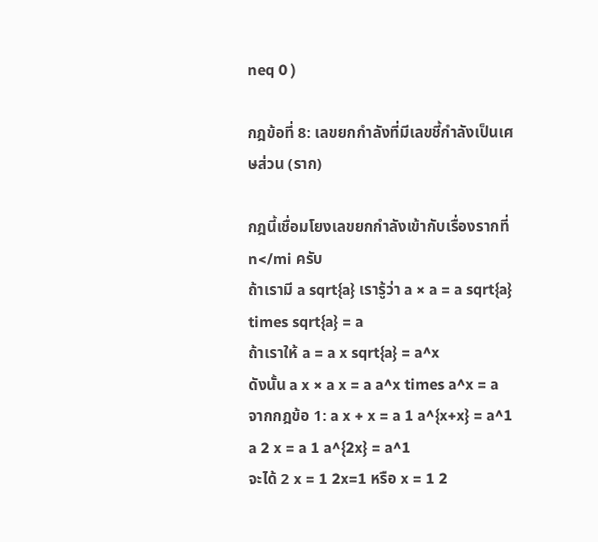neq 0 )

กฎข้อที่ 8: เลขยกกำลังที่มีเลขชี้กำลังเป็นเศษส่วน (ราก)

กฎนี้เชื่อมโยงเลขยกกำลังเข้ากับเรื่องรากที่ n</mi ครับ
ถ้าเรามี a sqrt{a} เรารู้ว่า a × a = a sqrt{a} times sqrt{a} = a
ถ้าเราให้ a = a x sqrt{a} = a^x
ดังนั้น a x × a x = a a^x times a^x = a
จากกฎข้อ 1: a x + x = a 1 a^{x+x} = a^1
a 2 x = a 1 a^{2x} = a^1
จะได้ 2 x = 1 2x=1 หรือ x = 1 2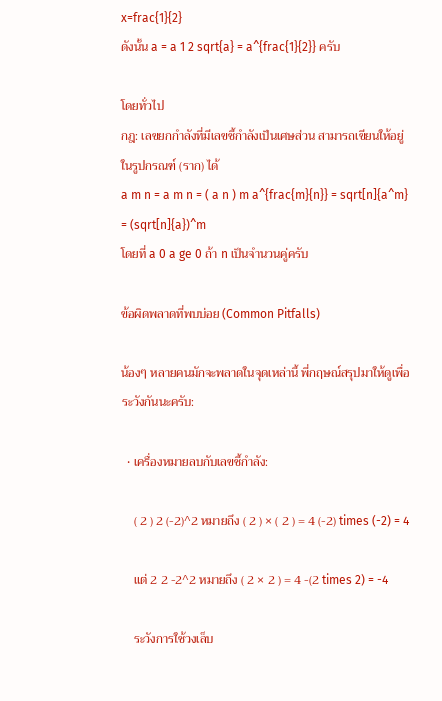x=frac{1}{2}
ดังนั้น a = a 1 2 sqrt{a} = a^{frac{1}{2}} ครับ

โดยทั่วไป
กฎ: เลขยกกำลังที่มีเลขชี้กำลังเป็นเศษส่วน สามารถเขียนให้อยู่ในรูปกรณฑ์ (ราก) ได้
a m n = a m n = ( a n ) m a^{frac{m}{n}} = sqrt[n]{a^m} = (sqrt[n]{a})^m
โดยที่ a 0 a ge 0 ถ้า n เป็นจำนวนคู่ครับ

ข้อผิดพลาดที่พบบ่อย (Common Pitfalls)

น้องๆ หลายคนมักจะพลาดในจุดเหล่านี้ พี่กฤษณ์สรุปมาให้ดูเพื่อระวังกันนะครับ:

  • เครื่องหมายลบกับเลขชี้กำลัง:

    ( 2 ) 2 (-2)^2 หมายถึง ( 2 ) × ( 2 ) = 4 (-2) times (-2) = 4

    แต่ 2 2 -2^2 หมายถึง ( 2 × 2 ) = 4 -(2 times 2) = -4

    ระวังการใช้วงเล็บ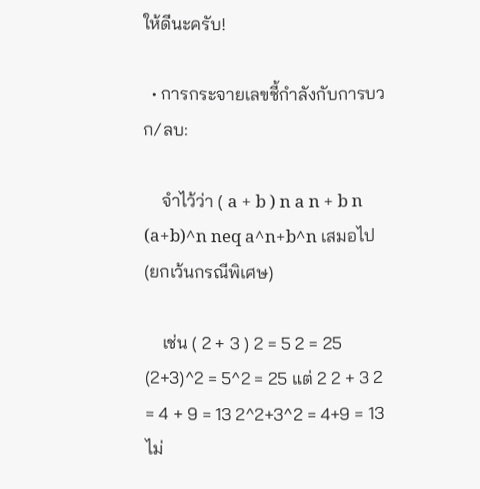ให้ดีนะครับ!

  • การกระจายเลขชี้กำลังกับการบวก/ลบ:

    จำไว้ว่า ( a + b ) n a n + b n (a+b)^n neq a^n+b^n เสมอไป (ยกเว้นกรณีพิเศษ)

    เช่น ( 2 + 3 ) 2 = 5 2 = 25 (2+3)^2 = 5^2 = 25 แต่ 2 2 + 3 2 = 4 + 9 = 13 2^2+3^2 = 4+9 = 13 ไม่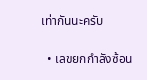เท่ากันนะครับ

  • เลขยกกำลังซ้อน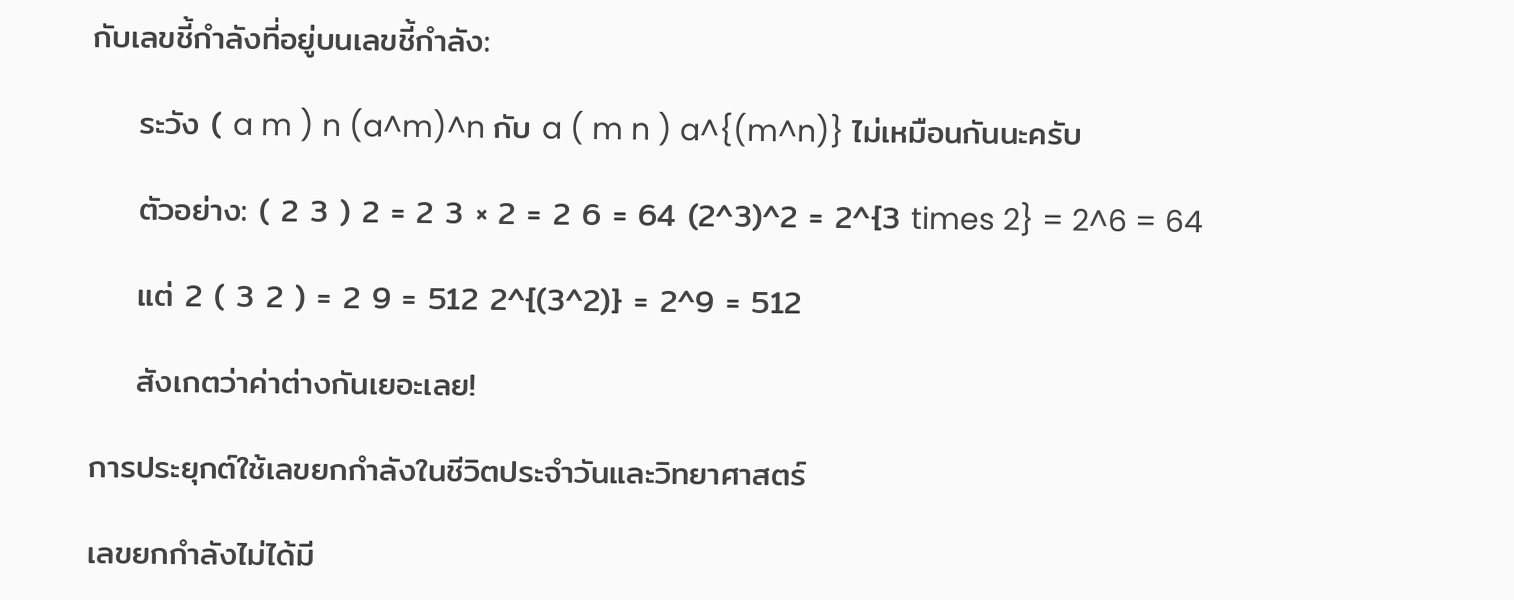กับเลขชี้กำลังที่อยู่บนเลขชี้กำลัง:

    ระวัง ( a m ) n (a^m)^n กับ a ( m n ) a^{(m^n)} ไม่เหมือนกันนะครับ

    ตัวอย่าง: ( 2 3 ) 2 = 2 3 × 2 = 2 6 = 64 (2^3)^2 = 2^{3 times 2} = 2^6 = 64

    แต่ 2 ( 3 2 ) = 2 9 = 512 2^{(3^2)} = 2^9 = 512

    สังเกตว่าค่าต่างกันเยอะเลย!

การประยุกต์ใช้เลขยกกำลังในชีวิตประจำวันและวิทยาศาสตร์

เลขยกกำลังไม่ได้มี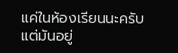แค่ในห้องเรียนนะครับ แต่มันอยู่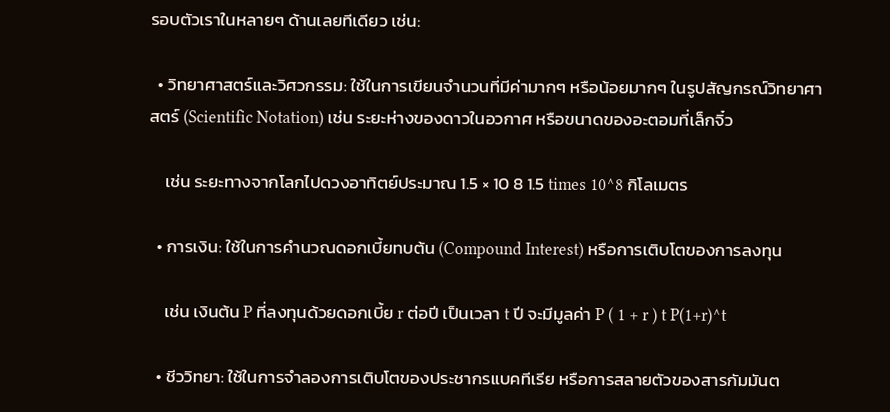รอบตัวเราในหลายๆ ด้านเลยทีเดียว เช่น:

  • วิทยาศาสตร์และวิศวกรรม: ใช้ในการเขียนจำนวนที่มีค่ามากๆ หรือน้อยมากๆ ในรูปสัญกรณ์วิทยาศาสตร์ (Scientific Notation) เช่น ระยะห่างของดาวในอวกาศ หรือขนาดของอะตอมที่เล็กจิ๋ว

    เช่น ระยะทางจากโลกไปดวงอาทิตย์ประมาณ 1.5 × 10 8 1.5 times 10^8 กิโลเมตร

  • การเงิน: ใช้ในการคำนวณดอกเบี้ยทบต้น (Compound Interest) หรือการเติบโตของการลงทุน

    เช่น เงินต้น P ที่ลงทุนด้วยดอกเบี้ย r ต่อปี เป็นเวลา t ปี จะมีมูลค่า P ( 1 + r ) t P(1+r)^t

  • ชีววิทยา: ใช้ในการจำลองการเติบโตของประชากรแบคทีเรีย หรือการสลายตัวของสารกัมมันต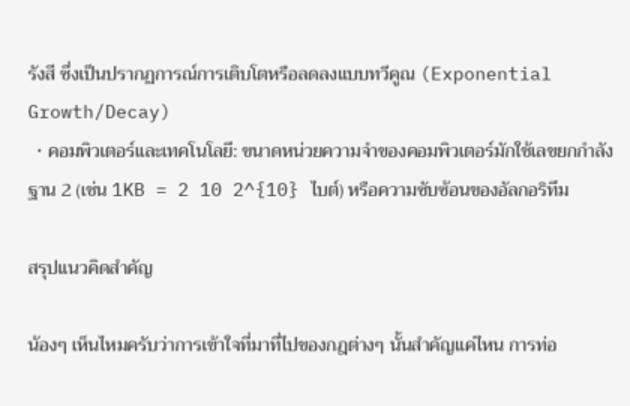รังสี ซึ่งเป็นปรากฏการณ์การเติบโตหรือลดลงแบบทวีคูณ (Exponential Growth/Decay)
  • คอมพิวเตอร์และเทคโนโลยี: ขนาดหน่วยความจำของคอมพิวเตอร์มักใช้เลขยกกำลังฐาน 2 (เช่น 1KB = 2 10 2^{10} ไบต์) หรือความซับซ้อนของอัลกอริทึม

สรุปแนวคิดสำคัญ

น้องๆ เห็นไหมครับว่าการเข้าใจที่มาที่ไปของกฎต่างๆ นั้นสำคัญแค่ไหน การท่อ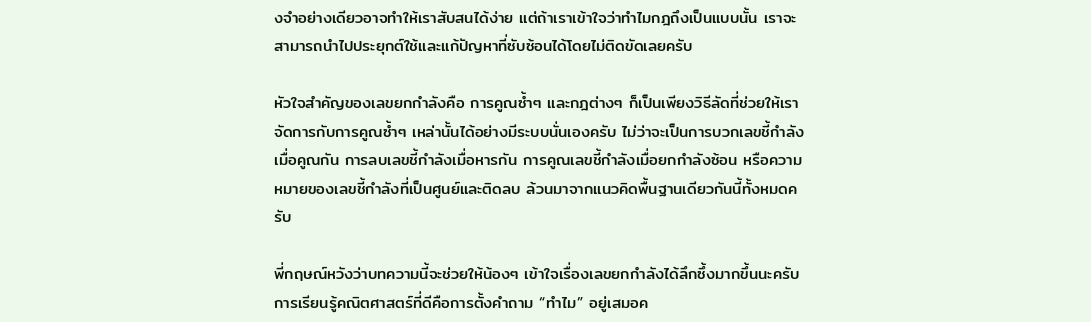งจำอย่างเดียวอาจทำให้เราสับสนได้ง่าย แต่ถ้าเราเข้าใจว่าทำไมกฎถึงเป็นแบบนั้น เราจะสามารถนำไปประยุกต์ใช้และแก้ปัญหาที่ซับซ้อนได้โดยไม่ติดขัดเลยครับ

หัวใจสำคัญของเลขยกกำลังคือ การคูณซ้ำๆ และกฎต่างๆ ก็เป็นเพียงวิธีลัดที่ช่วยให้เราจัดการกับการคูณซ้ำๆ เหล่านั้นได้อย่างมีระบบนั่นเองครับ ไม่ว่าจะเป็นการบวกเลขชี้กำลังเมื่อคูณกัน การลบเลขชี้กำลังเมื่อหารกัน การคูณเลขชี้กำลังเมื่อยกกำลังซ้อน หรือความหมายของเลขชี้กำลังที่เป็นศูนย์และติดลบ ล้วนมาจากแนวคิดพื้นฐานเดียวกันนี้ทั้งหมดครับ

พี่กฤษณ์หวังว่าบทความนี้จะช่วยให้น้องๆ เข้าใจเรื่องเลขยกกำลังได้ลึกซึ้งมากขึ้นนะครับ การเรียนรู้คณิตศาสตร์ที่ดีคือการตั้งคำถาม “ทำไม” อยู่เสมอค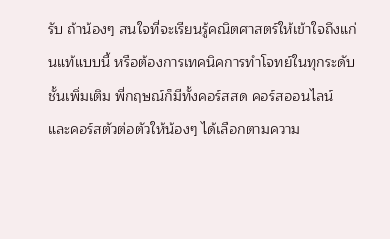รับ ถ้าน้องๆ สนใจที่จะเรียนรู้คณิตศาสตร์ให้เข้าใจถึงแก่นแท้แบบนี้ หรือต้องการเทคนิคการทำโจทย์ในทุกระดับชั้นเพิ่มเติม พี่กฤษณ์ก็มีทั้งคอร์สสด คอร์สออนไลน์ และคอร์สตัวต่อตัวให้น้องๆ ได้เลือกตามความ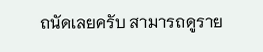ถนัดเลยครับ สามารถดูราย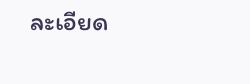ละเอียด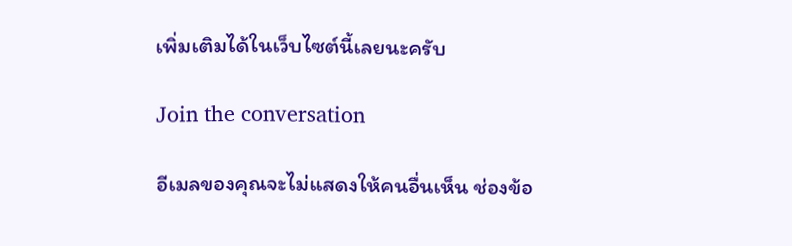เพิ่มเติมได้ในเว็บไซต์นี้เลยนะครับ

Join the conversation

อีเมลของคุณจะไม่แสดงให้คนอื่นเห็น ช่องข้อ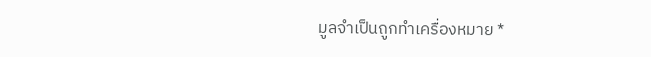มูลจำเป็นถูกทำเครื่องหมาย *